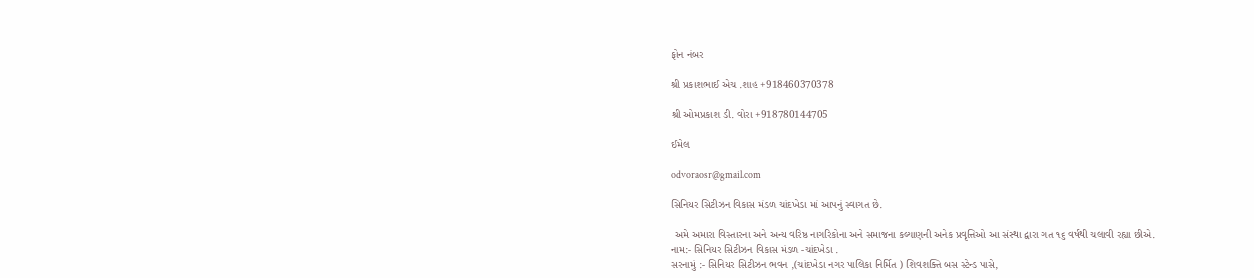ફોન નંબર

શ્રી પ્રકાશભાઈ એચ .શાહ +918460370378

શ્રી ઓમપ્રકાશ ડી. વોરા +918780144705

ઈમેલ

odvoraosr@gmail.com

સિનિયર સિટીઝન વિકાસ મંડળ ચાંદખેડા માં આપનું સ્વાગત છે.

 અમે અમારા વિસ્તારના અને અન્ય વરિષ્ઠ નાગરિકોના અને સમાજના કલ્યાણની અનેક પ્રવૃત્તિઓ આ સંસ્થા દ્વારા ગત ૧૬ વર્ષથી ચલાવી રહ્યા છીએ.
નામ:- સિનિયર સિટીઝન વિકાસ મંડળ -ચાંદખેડા .
સરનામું :- સિનિયર સિટીઝન ભવન ,(ચાંદખેડા નગર પાલિકા નિર્મિત ) શિવશક્તિ બસ સ્ટેન્ડ પાસે,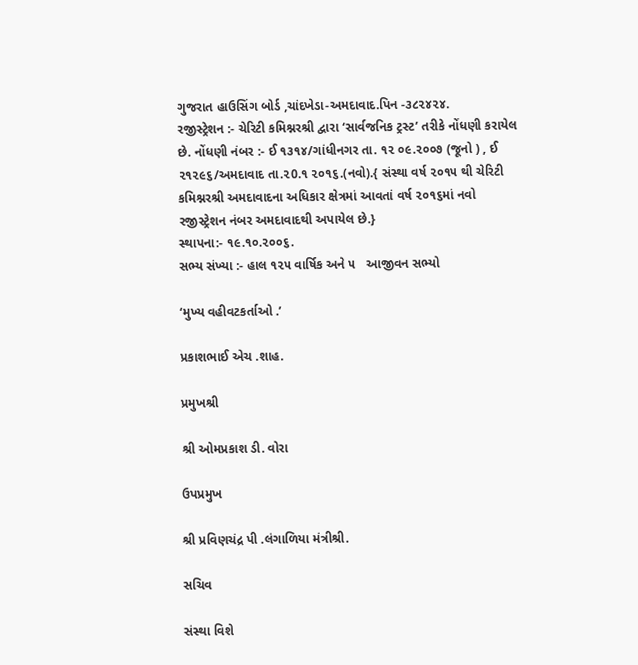ગુજરાત હાઉસિંગ બોર્ડ ,ચાંદખેડા-અમદાવાદ.પિન -૩૮૨૪૨૪.
રજીસ્ટ્રેશન :- ચેરિટી કમિશ્નરશ્રી દ્વારા ‘સાર્વજનિક ટ્રસ્ટ’ તરીકે નોંધણી કરાયેલ છે. નોંધણી નંબર :- ઈ ૧૩૧૪/ગાંધીનગર તા. ૧૨ ૦૯.૨૦૦૭ (જૂનો ) , ઈ ૨૧૨૯૬/અમદાવાદ તા.૨0.૧ ૨૦૧૬.(નવો).{ સંસ્થા વર્ષ ૨૦૧૫ થી ચેરિટી કમિશ્નરશ્રી અમદાવાદના અધિકાર ક્ષેત્રમાં આવતાં વર્ષ ૨૦૧૬માં નવો રજીસ્ટ્રેશન નંબર અમદાવાદથી અપાયેલ છે.}
સ્થાપના:- ૧૯.૧૦.૨૦૦૬.
સભ્ય સંખ્યા :- હાલ ૧૨૫ વાર્ષિક અને ૫   આજીવન સભ્યો

‘મુખ્ય વહીવટકર્તાઓ .’

પ્રકાશભાઈ એચ .શાહ.

પ્રમુખશ્રી

શ્રી ઓમપ્રકાશ ડી. વોરા

ઉપપ્રમુખ

શ્રી પ્રવિણચંદ્ર પી .લંગાળિયા મંત્રીશ્રી.

સચિવ

સંસ્થા વિશે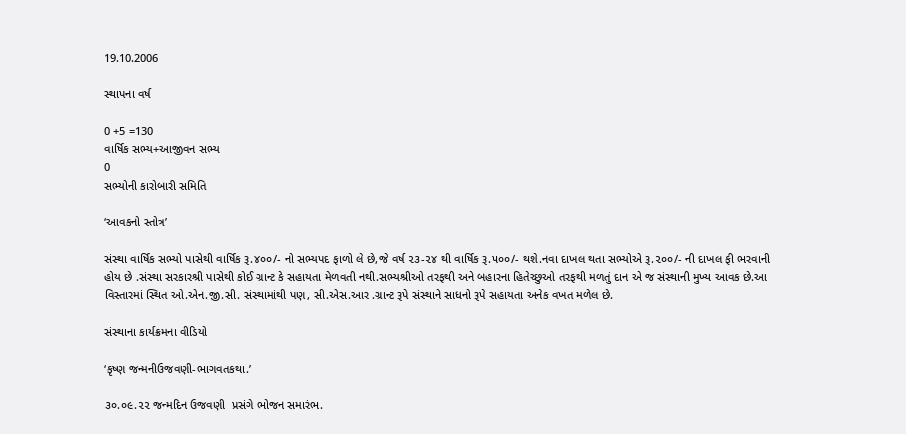19.10.2006

સ્થાપના વર્ષ

0 +5 =130
વાર્ષિક સભ્ય+આજીવન સભ્ય
0
સભ્યોની કારોબારી સમિતિ

‘આવકનો સ્તોત્ર’

સંસ્થા વાર્ષિક સભ્યો પાસેથી વાર્ષિક રૂ.૪૦૦/- નો સભ્યપદ ફાળો લે છે,જે વર્ષ ૨૩-૨૪ થી વાર્ષિક રૂ.૫૦૦/- થશે.નવા દાખલ થતા સભ્યોએ રૂ.૨૦૦/- ની દાખલ ફી ભરવાની હોય છે .સંસ્થા સરકારશ્રી પાસેથી કોઈ ગ્રાન્ટ કે સહાયતા મેળવતી નથી.સભ્યશ્રીઓ તરફથી અને બહારના હિતેચ્છુઓ તરફથી મળતું દાન એ જ સંસ્થાની મુખ્ય આવક છે.આ વિસ્તારમાં સ્થિત ઓ.એન.જી.સી. સંસ્થામાંથી પણ, સી.એસ.આર .ગ્રાન્ટ રૂપે સંસ્થાને સાધનો રૂપે સહાયતા અનેક વખત મળેલ છે.

સંસ્થાના કાર્યક્રમના વીડિયો

‘કૃષ્ણ જન્મનીઉજવણી-ભાગવતકથા.’

૩૦.૦૯.૨૨ જન્મદિન ઉજવણી  પ્રસંગે ભોજન સમારંભ.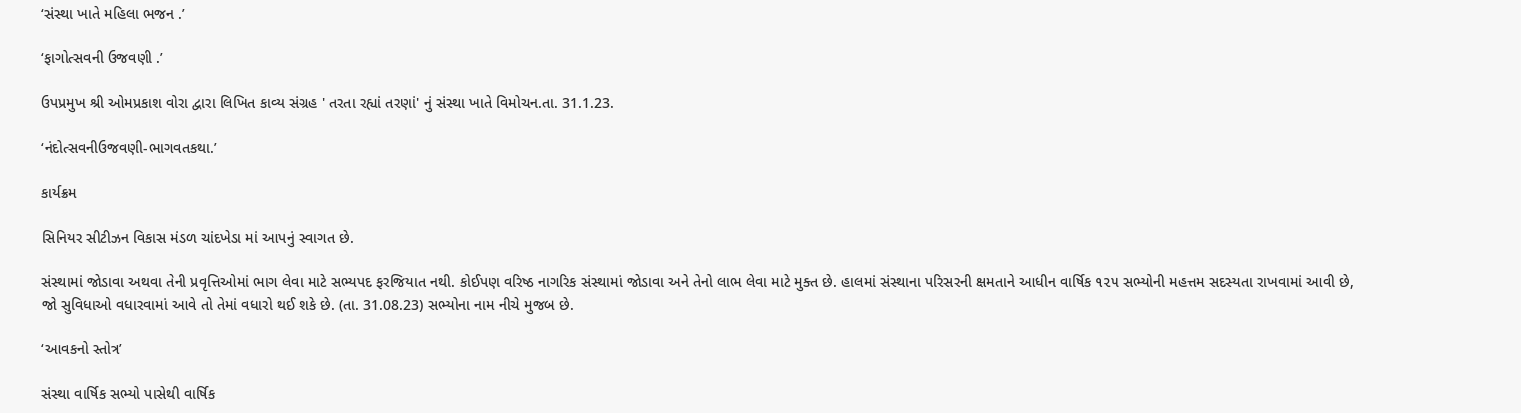‘સંસ્થા ખાતે મહિલા ભજન .’

‘ફાગોત્સવની ઉજવણી .’

ઉપપ્રમુખ શ્રી ઓમપ્રકાશ વોરા દ્વારા લિખિત કાવ્ય સંગ્રહ ' તરતા રહ્યાં તરણાં' નું સંસ્થા ખાતે વિમોચન.તા. 31.1.23.

‘નંદોત્સવનીઉજવણી-ભાગવતકથા.’

કાર્યક્રમ

સિનિયર સીટીઝન વિકાસ મંડળ ચાંદખેડા માં આપનું સ્વાગત છે.

સંસ્થામાં જોડાવા અથવા તેની પ્રવૃત્તિઓમાં ભાગ લેવા માટે સભ્યપદ ફરજિયાત નથી. કોઈપણ વરિષ્ઠ નાગરિક સંસ્થામાં જોડાવા અને તેનો લાભ લેવા માટે મુક્ત છે. હાલમાં સંસ્થાના પરિસરની ક્ષમતાને આધીન વાર્ષિક ૧૨૫ સભ્યોની મહત્તમ સદસ્યતા રાખવામાં આવી છે, જો સુવિધાઓ વધારવામાં આવે તો તેમાં વધારો થઈ શકે છે. (તા. 31.08.23) સભ્યોના નામ નીચે મુજબ છે.

‘આવકનો સ્તોત્ર’

સંસ્થા વાર્ષિક સભ્યો પાસેથી વાર્ષિક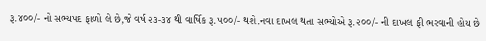રૂ.૪૦૦/- નો સભ્યપદ ફાળો લે છે,જે વર્ષ ૨૩-૩૪ થી વાર્ષિક રૂ.૫૦૦/- થશે.નવા દાખલ થતા સભ્યોએ રૂ.૨૦૦/- ની દાખલ ફી ભરવાની હોય છે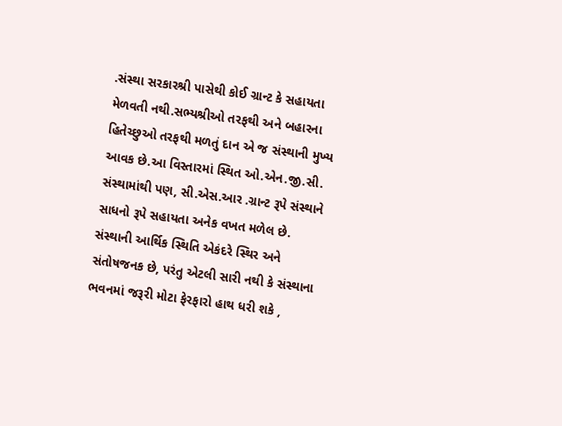.સંસ્થા સરકારશ્રી પાસેથી કોઈ ગ્રાન્ટ કે સહાયતા મેળવતી નથી.સભ્યશ્રીઓ તરફથી અને બહારના હિતેચ્છુઓ તરફથી મળતું દાન એ જ સંસ્થાની મુખ્ય આવક છે.આ વિસ્તારમાં સ્થિત ઓ.એન.જી.સી. સંસ્થામાંથી પણ, સી.એસ.આર .ગ્રાન્ટ રૂપે સંસ્થાને સાધનો રૂપે સહાયતા અનેક વખત મળેલ છે.
સંસ્થાની આર્થિક સ્થિતિ એકંદરે સ્થિર અને સંતોષજનક છે, પરંતુ એટલી સારી નથી કે સંસ્થાના ભવનમાં જરૂરી મોટા ફેરફારો હાથ ધરી શકે ,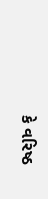કે વરિષ્ઠ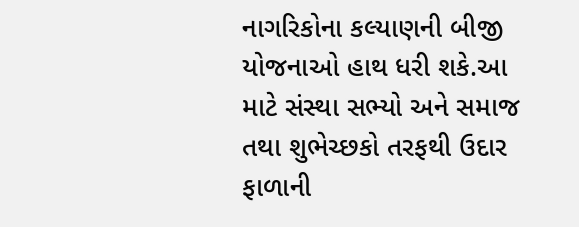નાગરિકોના કલ્યાણની બીજી યોજનાઓ હાથ ધરી શકે.આ માટે સંસ્થા સભ્યો અને સમાજ તથા શુભેચ્છકો તરફથી ઉદાર ફાળાની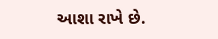આશા રાખે છે.